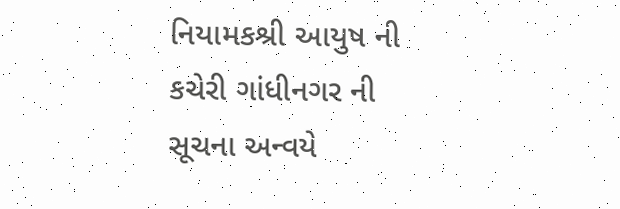નિયામકશ્રી આયુષ ની કચેરી ગાંધીનગર ની સૂચના અન્વયે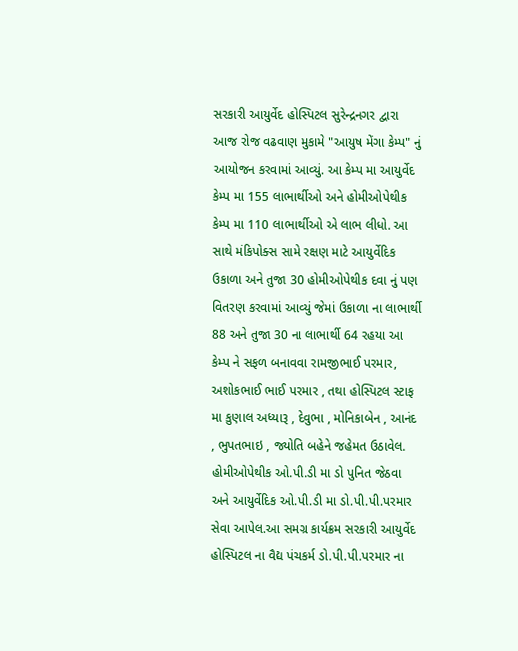સરકારી આયુર્વેદ હોસ્પિટલ સુરેન્દ્રનગર દ્વારા આજ રોજ વઢવાણ મુકામે "આયુષ મેંગા કેમ્પ" નું આયોજન કરવામાં આવ્યું. આ કેમ્પ મા આયુર્વેદ કેમ્પ મા 155 લાભાર્થીઓ અને હોમીઓપેથીક કેમ્પ મા 110 લાભાર્થીઓ એ લાભ લીધો. આ સાથે મંકિપોક્સ સામે રક્ષણ માટે આયુર્વેદિક ઉકાળા અને તુજા 30 હોમીઓપેથીક દવા નું પણ વિતરણ કરવામાં આવ્યું જેમાં ઉકાળા ના લાભાર્થી 88 અને તુજા 30 ના લાભાર્થી 64 રહયા આ કેમ્પ ને સફળ બનાવવા રામજીભાઈ પરમાર, અશોકભાઈ ભાઈ પરમાર , તથા હોસ્પિટલ સ્ટાફ મા કુણાલ અધ્યારૂ , દેવુભા , મોનિકાબેન , આનંદ , ભુપતભાઇ , જ્યોતિ બહેને જહેમત ઉઠાવેલ. હોમીઓપેથીક ઓ.પી.ડી મા ડો પુનિત જેઠવા અને આયુર્વેદિક ઓ.પી.ડી મા ડો.પી.પી.પરમાર સેવા આપેલ.આ સમગ્ર કાર્યક્રમ સરકારી આયુર્વેદ હોસ્પિટલ ના વૈદ્ય પંચકર્મ ડો.પી.પી.પરમાર ના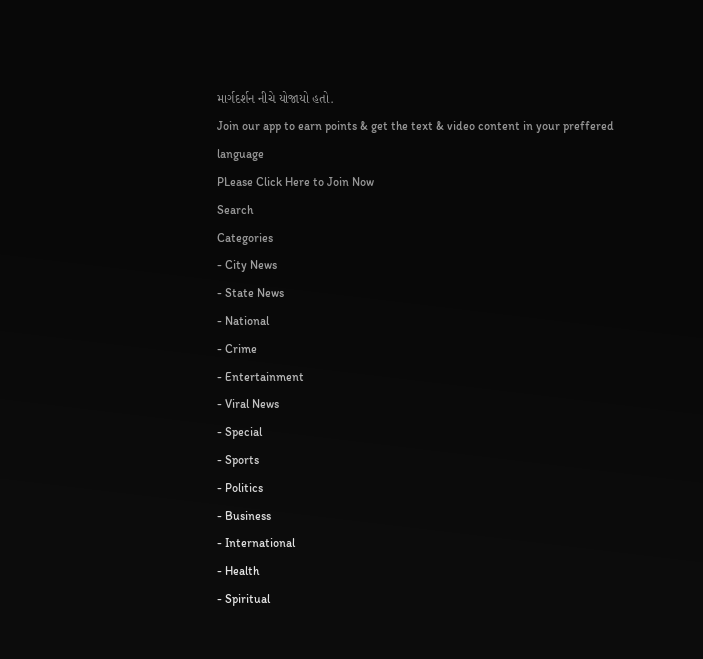માર્ગદર્શન નીચે યોજાયો હતો.
Join our app to earn points & get the text & video content in your preffered language
PLease Click Here to Join Now
Search
Categories
- City News
- State News
- National
- Crime
- Entertainment
- Viral News
- Special
- Sports
- Politics
- Business
- International
- Health
- Spiritual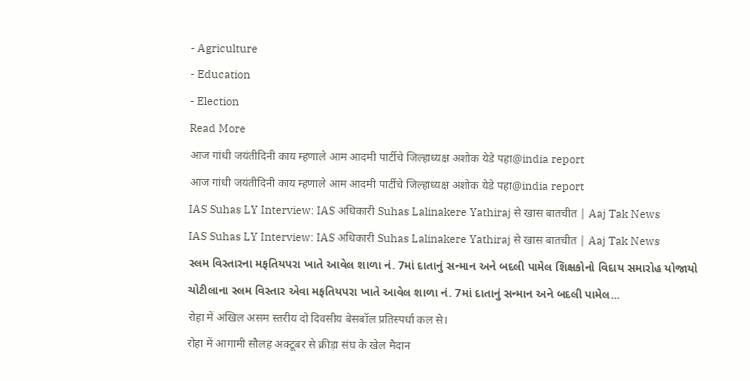- Agriculture
- Education
- Election
Read More
आज गांधी जयंतीदिनी काय म्हणाले आम आदमी पार्टीचे जिल्हाध्यक्ष अशोक येडे पहा@india report
आज गांधी जयंतीदिनी काय म्हणाले आम आदमी पार्टीचे जिल्हाध्यक्ष अशोक येडे पहा@india report
IAS Suhas LY Interview: IAS अधिकारी Suhas Lalinakere Yathiraj से खास बातचीत | Aaj Tak News
IAS Suhas LY Interview: IAS अधिकारी Suhas Lalinakere Yathiraj से खास बातचीत | Aaj Tak News
સ્લમ વિસ્તારના મફતિયપરા ખાતે આવેલ શાળા નં. 7માં દાતાનું સન્માન અને બદલી પામેલ શિક્ષકોનો વિદાય સમારોહ યોજાયો
ચોટીલાના સ્લમ વિસ્તાર એવા મફતિયપરા ખાતે આવેલ શાળા નં. 7માં દાતાનું સન્માન અને બદલી પામેલ...
रोहा में अखिल असम स्तरीय दो दिवसीय बेसबॉल प्रतिस्पर्धा कल से।
रोहा में आगामी सौलह अक्टूबर से क्रीड़ा संघ के खेल मैदान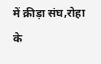में क्रीड़ा संघ,रोहा के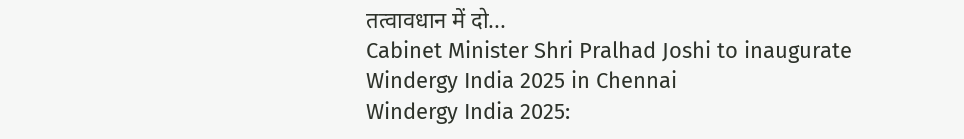तत्वावधान में दो...
Cabinet Minister Shri Pralhad Joshi to inaugurate Windergy India 2025 in Chennai
Windergy India 2025: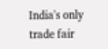India's only trade fair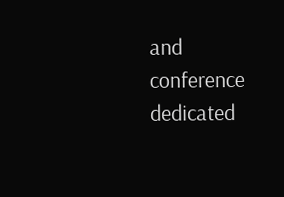and conference dedicated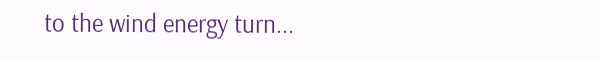to the wind energy turn...